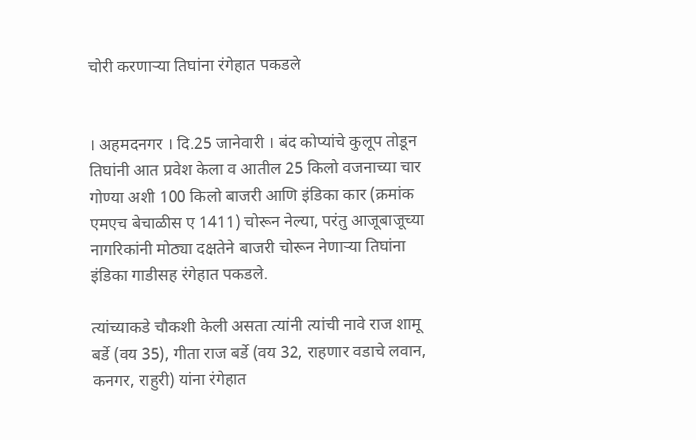चोरी करणार्‍या तिघांना रंगेहात पकडले


। अहमदनगर । दि.25 जानेवारी । बंद कोप्यांचे कुलूप तोडून तिघांनी आत प्रवेश केला व आतील 25 किलो वजनाच्या चार गोण्या अशी 100 किलो बाजरी आणि इंडिका कार (क्रमांक एमएच बेचाळीस ए 1411) चोरून नेल्या, परंतु आजूबाजूच्या नागरिकांनी मोठ्या दक्षतेने बाजरी चोरून नेणार्‍या तिघांना इंडिका गाडीसह रंगेहात पकडले.

त्यांच्याकडे चौकशी केली असता त्यांनी त्यांची नावे राज शामू बर्डे (वय 35), गीता राज बर्डे (वय 32, राहणार वडाचे लवान, कनगर, राहुरी) यांना रंगेहात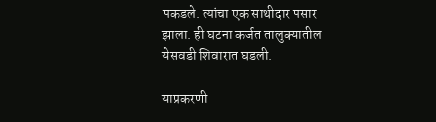पकडले. त्यांचा एक साथीदार पसार झाला. ही घटना कर्जत तालुक्यातील येसवडी शिवारात घडली.

याप्रकरणी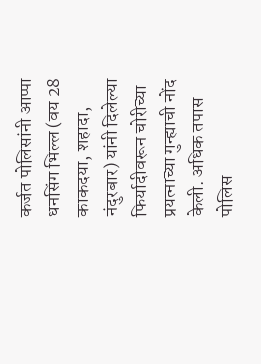कर्जत पोलिसांनी आप्पा धनसिंग भिल्ल (वय 28 काकदया, शहादा, नंदुरबार) यांनी दिलेल्या फिर्यादीवरून चोरीच्या प्रयत्नाच्या गुन्ह्याची नोंद केली. अधिक तपास पोलिस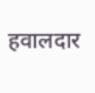हवालदार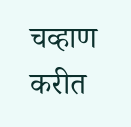चव्हाण करीत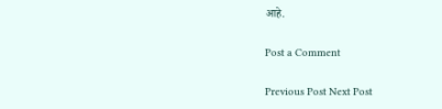आहे.

Post a Comment

Previous Post Next Post